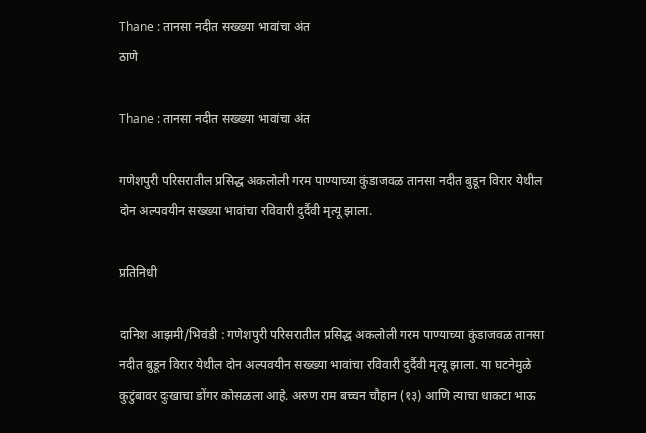Thane : तानसा नदीत सख्ख्या भावांचा अंत
ठाणे

Thane : तानसा नदीत सख्ख्या भावांचा अंत

गणेशपुरी परिसरातील प्रसिद्ध अकलोली गरम पाण्याच्या कुंडाजवळ तानसा नदीत बुडून विरार येथील दोन अल्पवयीन सख्ख्या भावांचा रविवारी दुर्दैवी मृत्यू झाला.

प्रतिनिधी

दानिश आझमी/भिवंडी : गणेशपुरी परिसरातील प्रसिद्ध अकलोली गरम पाण्याच्या कुंडाजवळ तानसा नदीत बुडून विरार येथील दोन अल्पवयीन सख्ख्या भावांचा रविवारी दुर्दैवी मृत्यू झाला. या घटनेमुळे कुटुंबावर दुःखाचा डोंगर कोसळला आहे. अरुण राम बच्चन चौहान (१३) आणि त्याचा धाकटा भाऊ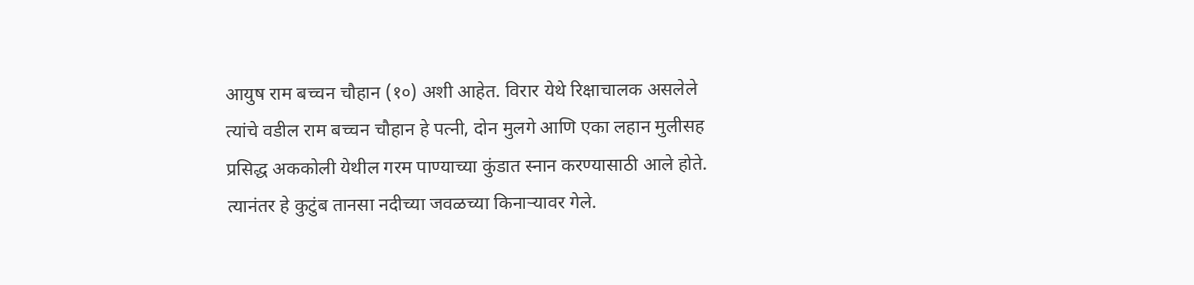आयुष राम बच्चन चौहान (१०) अशी आहेत. विरार येथे रिक्षाचालक असलेले त्यांचे वडील राम बच्चन चौहान हे पत्नी, दोन मुलगे आणि एका लहान मुलीसह प्रसिद्ध अककोली येथील गरम पाण्याच्या कुंडात स्नान करण्यासाठी आले होते. त्यानंतर हे कुटुंब तानसा नदीच्या जवळच्या किनाऱ्यावर गेले.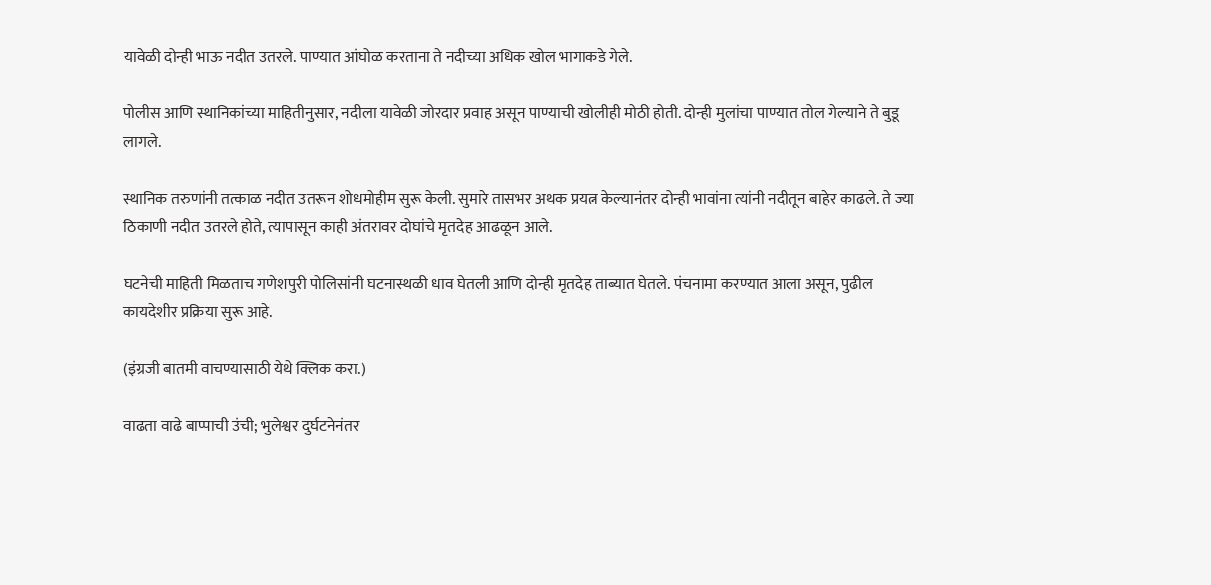यावेळी दोन्ही भाऊ नदीत उतरले. पाण्यात आंघोळ करताना ते नदीच्या अधिक खोल भागाकडे गेले.

पोलीस आणि स्थानिकांच्या माहितीनुसार, नदीला यावेळी जोरदार प्रवाह असून पाण्याची खोलीही मोठी होती. दोन्ही मुलांचा पाण्यात तोल गेल्याने ते बुडू लागले.

स्थानिक तरुणांनी तत्काळ नदीत उतरून शोधमोहीम सुरू केली. सुमारे तासभर अथक प्रयत्न केल्यानंतर दोन्ही भावांना त्यांनी नदीतून बाहेर काढले. ते ज्या ठिकाणी नदीत उतरले होते, त्यापासून काही अंतरावर दोघांचे मृतदेह आढळून आले.

घटनेची माहिती मिळताच गणेशपुरी पोलिसांनी घटनास्थळी धाव घेतली आणि दोन्ही मृतदेह ताब्यात घेतले. पंचनामा करण्यात आला असून, पुढील कायदेशीर प्रक्रिया सुरू आहे.

(इंग्रजी बातमी वाचण्यासाठी येथे क्लिक करा.)

वाढता वाढे बाप्पाची उंची; भुलेश्वर दुर्घटनेनंतर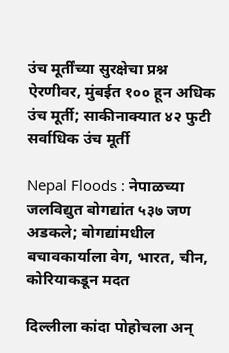उंच मूर्तींच्या सुरक्षेचा प्रश्न ऐरणीवर, मुंबईत १०० हून अधिक उंच मूर्ती; साकीनाक्यात ४२ फुटी सर्वाधिक उंच मूर्ती

Nepal Floods : नेपाळच्या जलविद्युत बोगद्यांत ५३७ जण अडकले; बोगद्यांमधील बचावकार्याला वेग, भारत, चीन, कोरियाकडून मदत

दिल्लीला कांदा पोहोचला अन्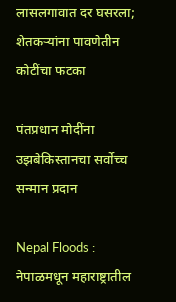लासलगावात दर घसरला; शेतकऱ्यांना पावणेतीन कोटींचा फटका

पंतप्रधान मोदींना उझबेकिस्तानचा सर्वोच्च सन्मान प्रदान

Nepal Floods : नेपाळमधून महाराष्ट्रातील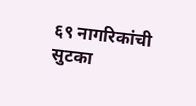६९ नागरिकांची सुटका